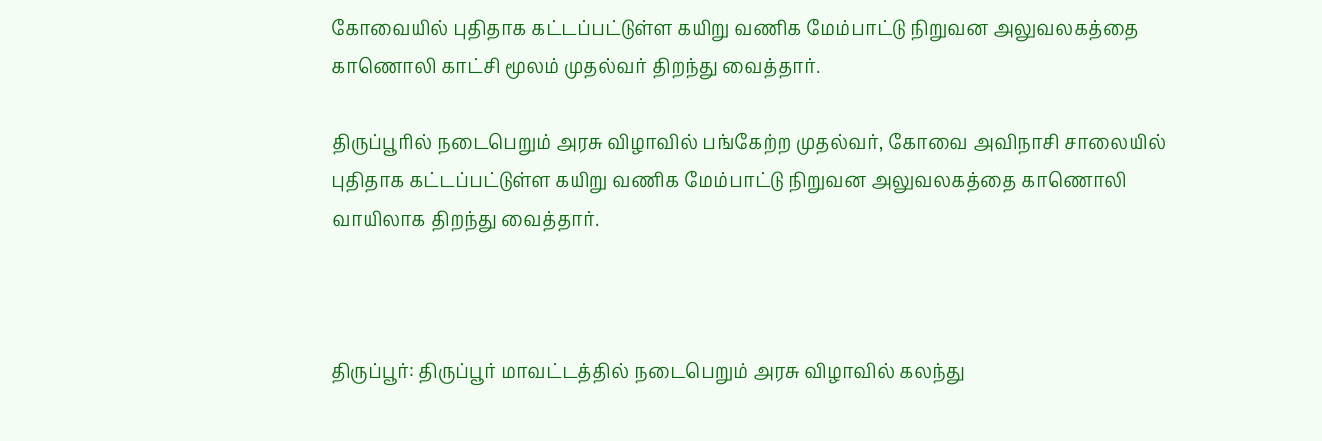கோவையில் புதிதாக கட்டப்பட்டுள்ள கயிறு வணிக மேம்பாட்டு நிறுவன அலுவலகத்தை காணொலி காட்சி மூலம் முதல்வர் திறந்து வைத்தார்.

திருப்பூரில் நடைபெறும் அரசு விழாவில் பங்கேற்ற முதல்வர், கோவை அவிநாசி சாலையில் புதிதாக கட்டப்பட்டுள்ள கயிறு வணிக மேம்பாட்டு நிறுவன அலுவலகத்தை காணொலி வாயிலாக திறந்து வைத்தார்.



திருப்பூர்: திருப்பூர் மாவட்டத்தில் நடைபெறும் அரசு விழாவில் கலந்து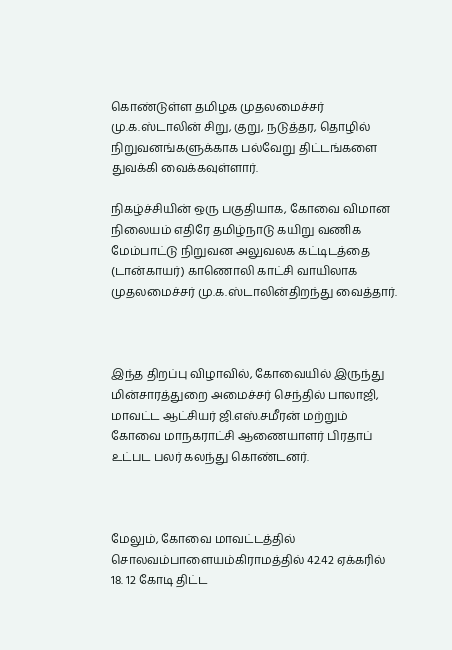கொண்டுள்ள தமிழக முதலமைச்சர் மு.க.ஸ்டாலின் சிறு, குறு, நடுத்தர, தொழில் நிறுவனங்களுக்காக பல்வேறு திட்டங்களை துவக்கி வைக்கவுள்ளார்.

நிகழ்ச்சியின் ஒரு பகுதியாக, கோவை விமான நிலையம் எதிரே தமிழ்நாடு கயிறு வணிக மேம்பாட்டு நிறுவன அலுவலக கட்டிடத்தை (டான்காயர்) காணொலி காட்சி வாயிலாக முதலமைச்சர் மு.க.ஸ்டாலின்திறந்து வைத்தார்.



இந்த திறப்பு விழாவில், கோவையில் இருந்து மின்சாரத்துறை அமைச்சர் செந்தில் பாலாஜி, மாவட்ட ஆட்சியர் ஜி.எஸ்.சமீரன் மற்றும் கோவை மாநகராட்சி ஆணையாளர் பிரதாப் உட்பட பலர் கலந்து கொண்டனர்.



மேலும், கோவை மாவட்டத்தில் சொலவம்பாளையம்கிராமத்தில் 42.42 ஏக்கரில் 18. 12 கோடி திட்ட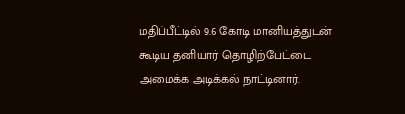மதிப்பீட்டில் 9.6 கோடி மானியத்துடன் கூடிய தனியார் தொழிற்பேட்டை அமைக்க அடிக்கல் நாட்டினார்.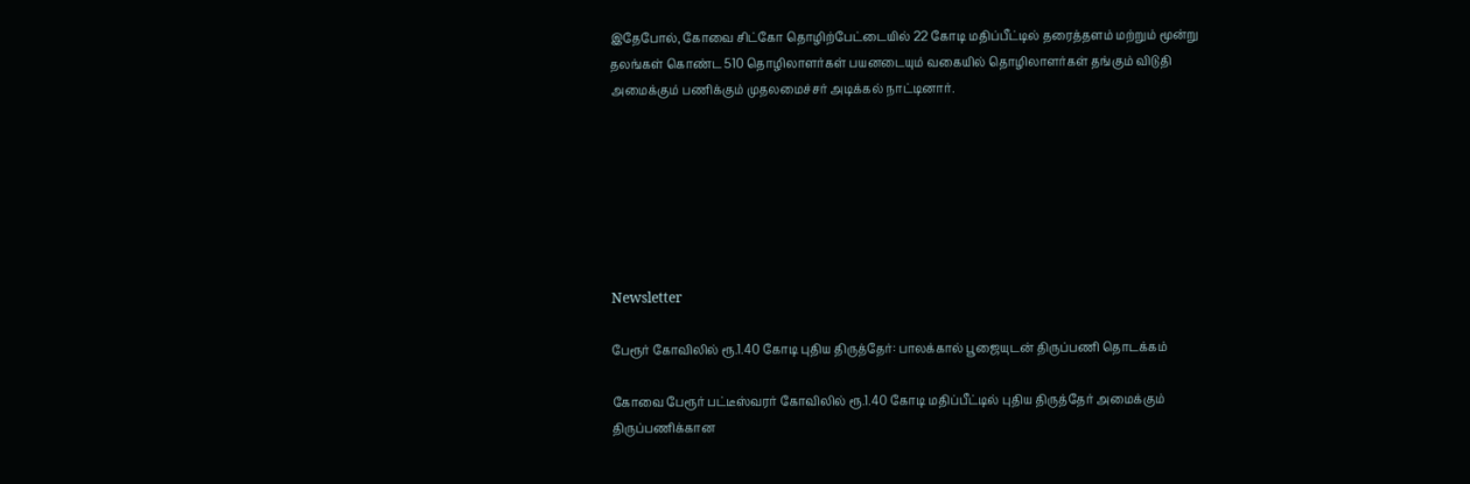இதேபோல், கோவை சிட்கோ தொழிற்பேட்டையில் 22 கோடி மதிப்பீட்டில் தரைத்தளம் மற்றும் மூன்று தலங்கள் கொண்ட 510 தொழிலாளர்கள் பயனடையும் வகையில் தொழிலாளர்கள் தங்கும் விடுதி அமைக்கும் பணிக்கும் முதலமைச்சர் அடிக்கல் நாட்டினார்.







Newsletter

பேரூர் கோவிலில் ரூ.1.40 கோடி புதிய திருத்தேர்: பாலக்கால் பூஜையுடன் திருப்பணி தொடக்கம்

கோவை பேரூர் பட்டீஸ்வரர் கோவிலில் ரூ.1.40 கோடி மதிப்பீட்டில் புதிய திருத்தேர் அமைக்கும் திருப்பணிக்கான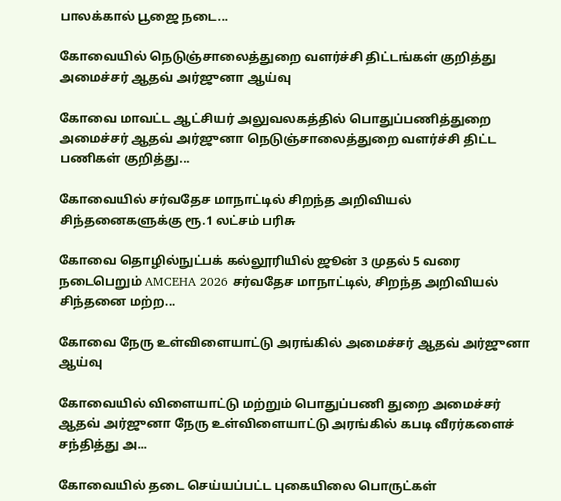பாலக்கால் பூஜை நடை...

கோவையில் நெடுஞ்சாலைத்துறை வளர்ச்சி திட்டங்கள் குறித்து அமைச்சர் ஆதவ் அர்ஜுனா ஆய்வு

கோவை மாவட்ட ஆட்சியர் அலுவலகத்தில் பொதுப்பணித்துறை அமைச்சர் ஆதவ் அர்ஜுனா நெடுஞ்சாலைத்துறை வளர்ச்சி திட்ட பணிகள் குறித்து...

கோவையில் சர்வதேச மாநாட்டில் சிறந்த அறிவியல் சிந்தனைகளுக்கு ரூ.1 லட்சம் பரிசு

கோவை தொழில்நுட்பக் கல்லூரியில் ஜூன் 3 முதல் 5 வரை நடைபெறும் AMCEHA 2026 சர்வதேச மாநாட்டில், சிறந்த அறிவியல் சிந்தனை மற்ற...

கோவை நேரு உள்விளையாட்டு அரங்கில் அமைச்சர் ஆதவ் அர்ஜுனா ஆய்வு

கோவையில் விளையாட்டு மற்றும் பொதுப்பணி துறை அமைச்சர் ஆதவ் அர்ஜுனா நேரு உள்விளையாட்டு அரங்கில் கபடி வீரர்களைச் சந்தித்து அ...

கோவையில் தடை செய்யப்பட்ட புகையிலை பொருட்கள்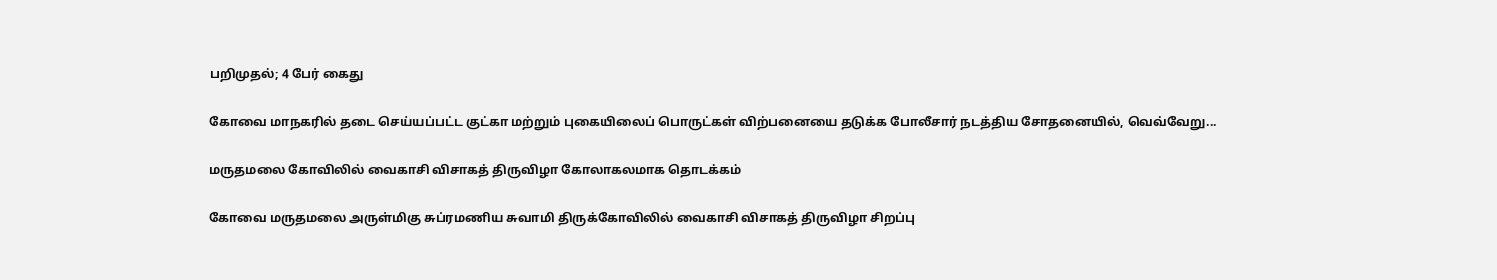பறிமுதல்; 4 பேர் கைது

கோவை மாநகரில் தடை செய்யப்பட்ட குட்கா மற்றும் புகையிலைப் பொருட்கள் விற்பனையை தடுக்க போலீசார் நடத்திய சோதனையில், வெவ்வேறு...

மருதமலை கோவிலில் வைகாசி விசாகத் திருவிழா கோலாகலமாக தொடக்கம்

கோவை மருதமலை அருள்மிகு சுப்ரமணிய சுவாமி திருக்கோவிலில் வைகாசி விசாகத் திருவிழா சிறப்பு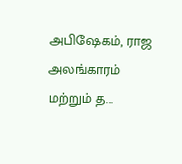அபிஷேகம், ராஜ அலங்காரம் மற்றும் த...